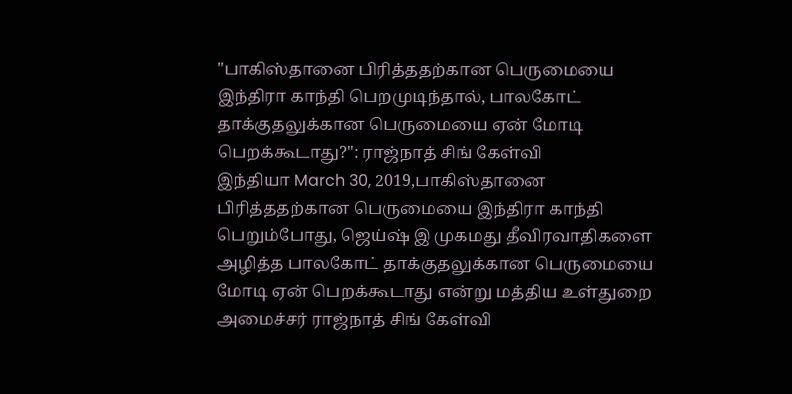"பாகிஸ்தானை பிரித்ததற்கான பெருமையை இந்திரா காந்தி பெறமுடிந்தால், பாலகோட் தாக்குதலுக்கான பெருமையை ஏன் மோடி பெறக்கூடாது?": ராஜ்நாத் சிங் கேள்வி
இந்தியா March 30, 2019,பாகிஸ்தானை பிரித்ததற்கான பெருமையை இந்திரா காந்தி பெறும்போது, ஜெய்ஷ் இ முகமது தீவிரவாதிகளை அழித்த பாலகோட் தாக்குதலுக்கான பெருமையை மோடி ஏன் பெறக்கூடாது என்று மத்திய உள்துறை அமைச்சர் ராஜ்நாத் சிங் கேள்வி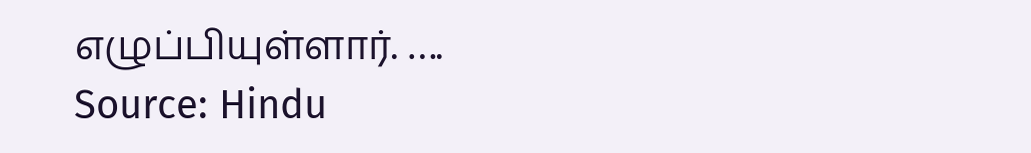எழுப்பியுள்ளார். ….
Source: Hindu